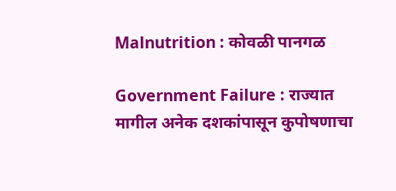Malnutrition : कोवळी पानगळ

Government Failure : राज्यात मागील अनेक दशकांपासून कुपोषणाचा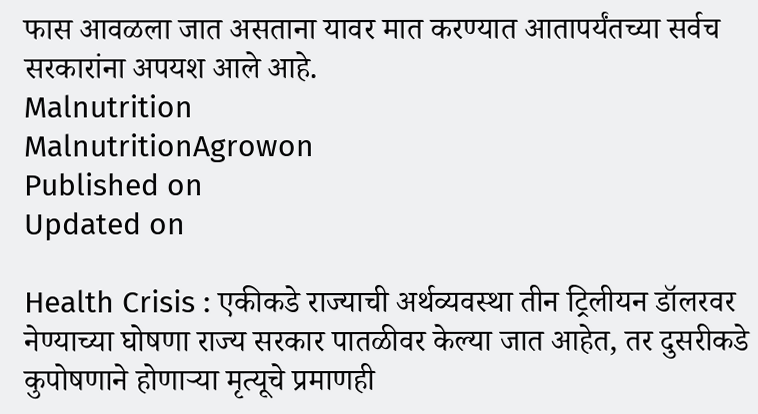फास आवळला जात असताना यावर मात करण्यात आतापर्यंतच्या सर्वच सरकारांना अपयश आले आहे.
Malnutrition
MalnutritionAgrowon
Published on
Updated on

Health Crisis : एकीकडे राज्याची अर्थव्यवस्था तीन ट्रिलीयन डॉलरवर नेण्याच्या घोषणा राज्य सरकार पातळीवर केल्या जात आहेत, तर दुसरीकडे कुपोषणाने होणाऱ्या मृत्यूचे प्रमाणही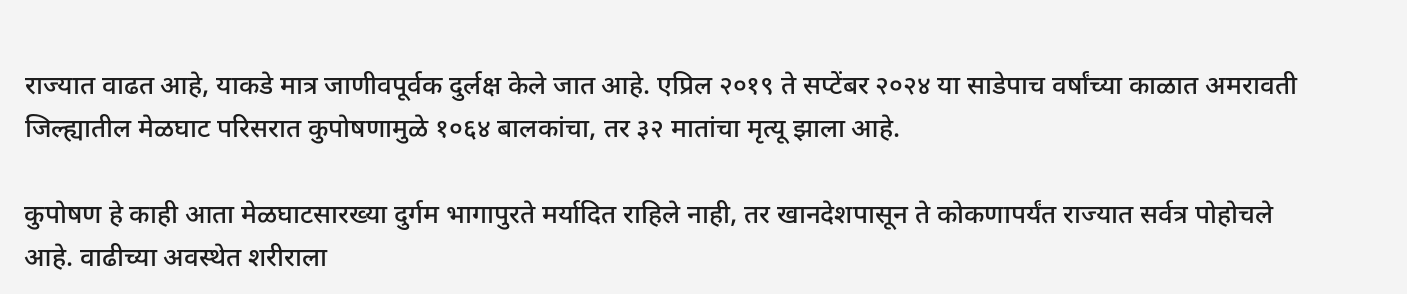राज्यात वाढत आहे, याकडे मात्र जाणीवपूर्वक दुर्लक्ष केले जात आहे. एप्रिल २०१९ ते सप्टेंबर २०२४ या साडेपाच वर्षांच्या काळात अमरावती जिल्ह्यातील मेळघाट परिसरात कुपोषणामुळे १०६४ बालकांचा, तर ३२ मातांचा मृत्यू झाला आहे.

कुपोषण हे काही आता मेळघाटसारख्या दुर्गम भागापुरते मर्यादित राहिले नाही, तर खानदेशपासून ते कोकणापर्यंत राज्यात सर्वत्र पोहोचले आहे. वाढीच्या अवस्थेत शरीराला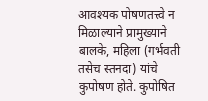आवश्यक पोषणतत्त्वे न मिळाल्याने प्रामुख्याने बालके, महिला (गर्भवती तसेच स्तनदा) यांचे कुपोषण होते. कुपोषित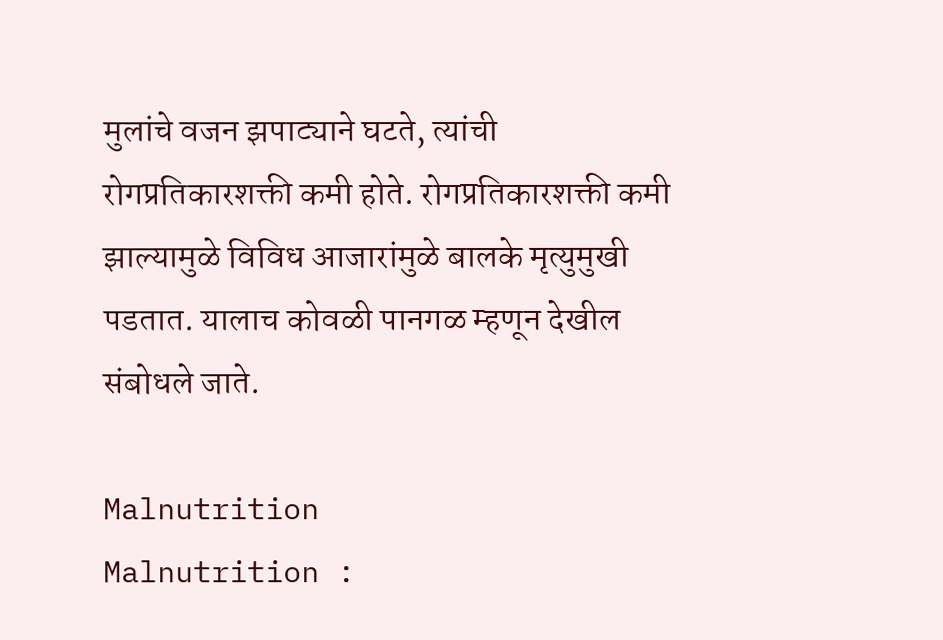मुलांचे वजन झपाट्याने घटते, त्यांची रोगप्रतिकारशक्ती कमी होते. रोगप्रतिकारशक्ती कमी झाल्यामुळे विविध आजारांमुळे बालके मृत्युमुखी पडतात. यालाच कोवळी पानगळ म्हणून देखील संबोधले जाते.

Malnutrition
Malnutrition :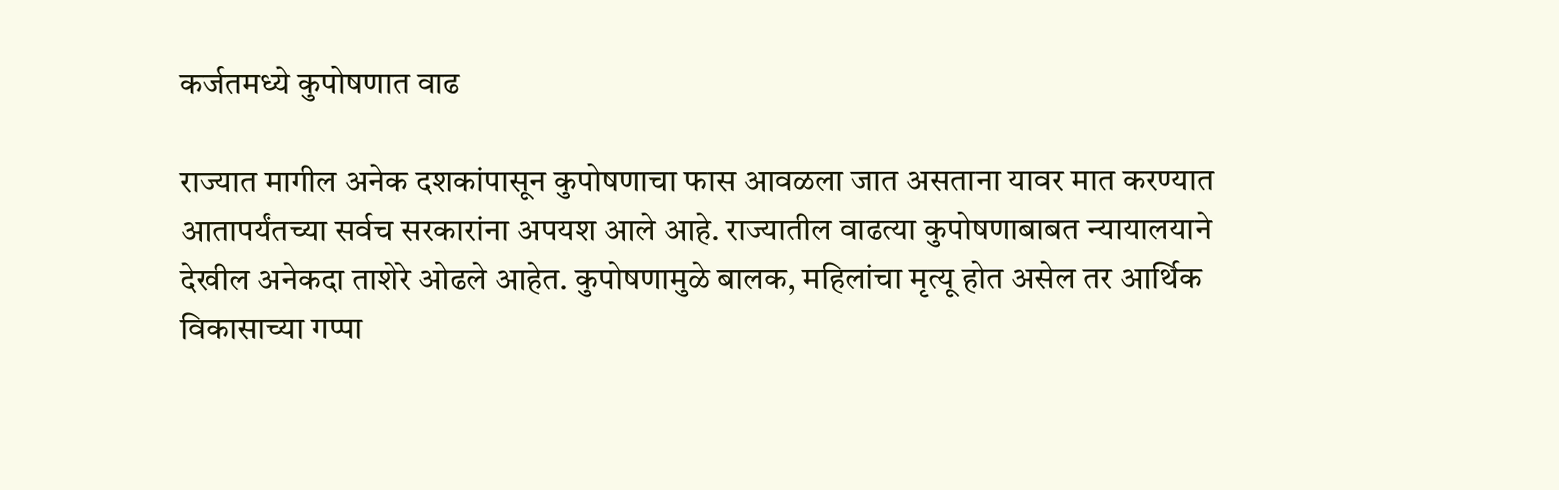कर्जतमध्ये कुपोषणात वाढ

राज्यात मागील अनेक दशकांपासून कुपोषणाचा फास आवळला जात असताना यावर मात करण्यात आतापर्यंतच्या सर्वच सरकारांना अपयश आले आहे. राज्यातील वाढत्या कुपोषणाबाबत न्यायालयाने देखील अनेकदा ताशेरे ओढले आहेत. कुपोषणामुळे बालक, महिलांचा मृत्यू होत असेल तर आर्थिक विकासाच्या गप्पा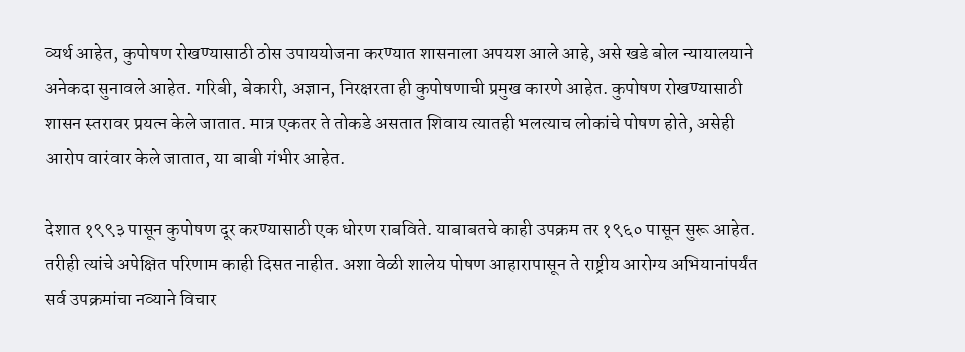व्यर्थ आहेत, कुपोषण रोखण्यासाठी ठोस उपाययोजना करण्यात शासनाला अपयश आले आहे, असे खडे बोल न्यायालयाने अनेकदा सुनावले आहेत. गरिबी, बेकारी, अज्ञान, निरक्षरता ही कुपोषणाची प्रमुख कारणे आहेत. कुपोषण रोखण्यासाठी शासन स्तरावर प्रयत्न केले जातात. मात्र एकतर ते तोकडे असतात शिवाय त्यातही भलत्याच लोकांचे पोषण होते, असेही आरोप वारंवार केले जातात, या बाबी गंभीर आहेत.

देशात १९९३ पासून कुपोषण दूर करण्यासाठी एक धोरण राबविते. याबाबतचे काही उपक्रम तर १९६० पासून सुरू आहेत. तरीही त्यांचे अपेक्षित परिणाम काही दिसत नाहीत. अशा वेळी शालेय पोषण आहारापासून ते राष्ट्रीय आरोग्य अभियानांपर्यंत सर्व उपक्रमांचा नव्याने विचार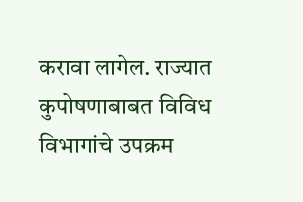करावा लागेल. राज्यात कुपोषणाबाबत विविध विभागांचे उपक्रम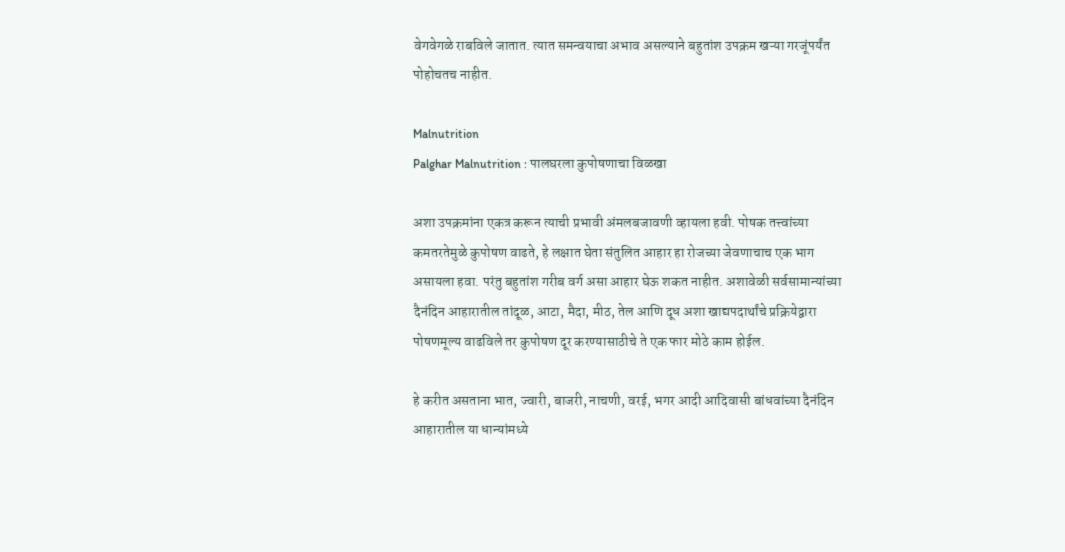वेगवेगळे राबविले जातात. त्यात समन्वयाचा अभाव असल्याने बहुतांश उपक्रम खऱ्या गरजूंपर्यंत पोहोचतच नाहीत.

Malnutrition
Palghar Malnutrition : पालघरला कुपोषणाचा विळखा

अशा उपक्रमांना एकत्र करून त्याची प्रभावी अंमलबजावणी व्हायला हवी. पोषक तत्त्वांच्या कमतरतेमुळे कुपोषण वाढते, हे लक्षात घेता संतुलित आहार हा रोजच्या जेवणाचाच एक भाग असायला हवा. परंतु बहुतांश गरीब वर्ग असा आहार घेऊ शकत नाहीत. अशावेळी सर्वसामान्यांच्या दैनंदिन आहारातील तांदूळ, आटा, मैदा, मीठ, तेल आणि दूध अशा खाद्यपदार्थांचे प्रक्रियेद्वारा पोषणमूल्य वाढविले तर कुपोषण दूर करण्यासाठीचे ते एक फार मोठे काम होईल.

हे करीत असताना भात, ज्वारी, बाजरी, नाचणी, वरई, भगर आदी आदिवासी बांधवांच्या दैनंदिन आहारातील या धान्यांमध्ये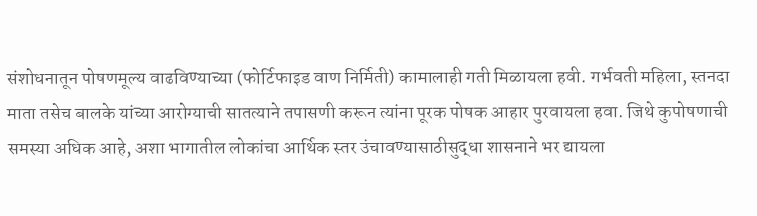संशोधनातून पोषणमूल्य वाढविण्याच्या (फोर्टिफाइड वाण निर्मिती) कामालाही गती मिळायला हवी. गर्भवती महिला, स्तनदा माता तसेच बालके यांच्या आरोग्याची सातत्याने तपासणी करून त्यांना पूरक पोषक आहार पुरवायला हवा. जिथे कुपोषणाची समस्या अधिक आहे, अशा भागातील लोकांचा आर्थिक स्तर उंचावण्यासाठीसुद्धा शासनाने भर द्यायला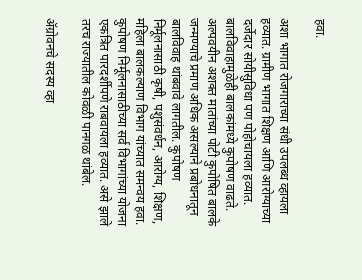हवा.

अशा भागात रोजगाराच्या संधी उपलब्ध व्हायला हव्यात. ग्रामीण भागात शिक्षण आणि आरोग्याच्या दर्जेदार सोयीसुविधा पण पोहोचायला हव्यात. बालविवाहामुळेही बालकांमध्ये कुपोषण वाढते. अल्पवयीन अशक्त मातांच्या पोटी कुपोषित बालके जन्मण्याचे प्रमाण अधिक असल्याने प्रबोधनातून बालविवाह थांबवावे लागतील. कुपोषण निर्मूलनासाठी कृषी, पशुसंवर्धन, आरोग्य, शिक्षण, महिला बालकल्याण विभाग यांच्यात समन्वय हवा. कुपोषण निर्मूलनासाठीच्या सर्व विभागांच्या योजना एकत्रित पारदर्शीपणे राबवायला हव्यात. असे झाले तरच राज्यातील कोवळी पानगळ थांबेल.

ॲग्रोवनचे सदस्य व्हा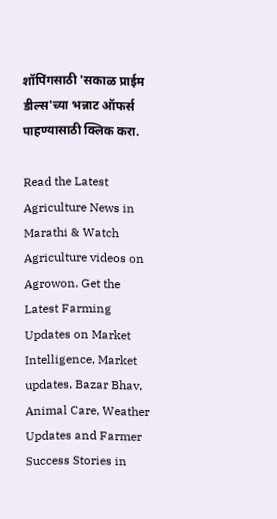शॉपिंगसाठी 'सकाळ प्राईम डील्स'च्या भन्नाट ऑफर्स पाहण्यासाठी क्लिक करा.

Read the Latest Agriculture News in Marathi & Watch Agriculture videos on Agrowon. Get the Latest Farming Updates on Market Intelligence, Market updates, Bazar Bhav, Animal Care, Weather Updates and Farmer Success Stories in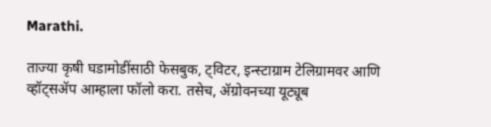Marathi.

ताज्या कृषी घडामोडींसाठी फेसबुक, ट्विटर, इन्स्टाग्राम टेलिग्रामवर आणि व्हॉट्सॲप आम्हाला फॉलो करा. तसेच, ॲग्रोवनच्या यूट्यूब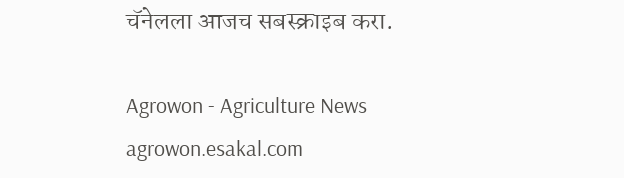चॅनेलला आजच सबस्क्राइब करा.

Agrowon - Agriculture News
agrowon.esakal.com